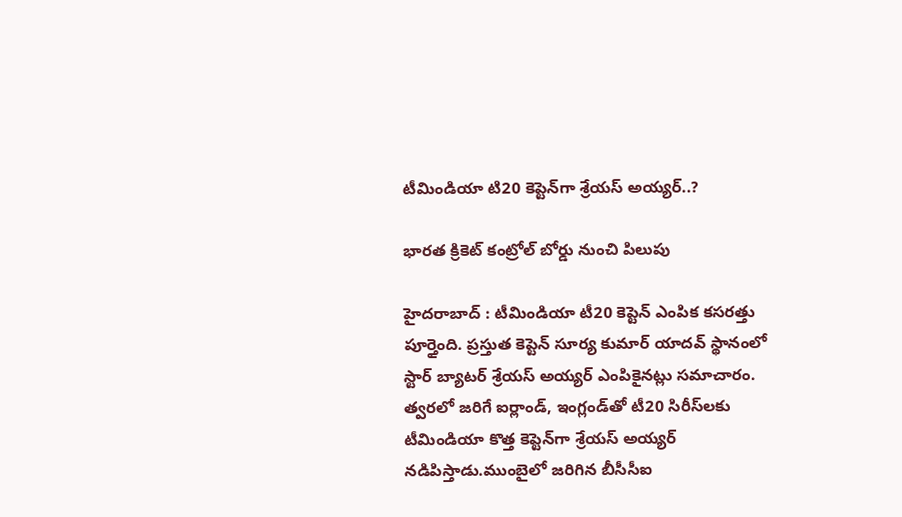టీమిండియా టి20 కెప్టెన్‌గా శ్రేయస్ అయ్యర్..?

భార‌త క్రికెట్ కంట్రోల్ బోర్డు నుంచి పిలుపు

హైద‌రాబాద్ : టీమిండియా టీ20 కెప్టెన్ ఎంపిక కసరత్తు పూర్తైంది. ప్రస్తుత కెప్టెన్ సూర్య కుమార్ యాదవ్ స్థానంలో స్టార్ బ్యాటర్ శ్రేయస్ అయ్యర్ ఎంపికైనట్లు స‌మాచారం. త్వరలో జరిగే ఐర్లాండ్, ఇంగ్లండ్‌తో టీ20 సిరీస్‌లకు టీమిండియా కొత్త కెప్టెన్‌గా శ్రేయస్ అయ్యర్ న‌డిపిస్తాడు.ముంబైలో జ‌రిగిన బీసీసీఐ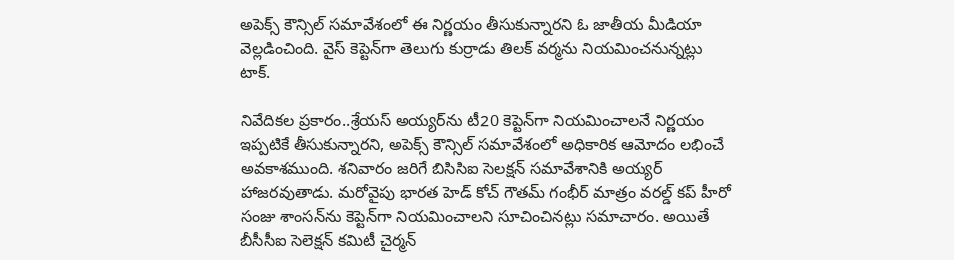అపెక్స్ కౌన్సిల్ సమావేశంలో ఈ నిర్ణయం తీసుకున్నారని ఓ జాతీయ మీడియా వెల్లడించింది. వైస్ కెప్టెన్‌గా తెలుగు కుర్రాడు తిలక్ వర్మను నియమించనున్నట్లు టాక్.

నివేదికల ప్రకారం..శ్రేయస్ అయ్యర్‌ను టీ20 కెప్టెన్‌గా నియమించాలనే నిర్ణయం ఇప్పటికే తీసుకున్నారని, అపెక్స్ కౌన్సిల్ సమావేశంలో అధికారిక ఆమోదం లభించే అవకాశముంది. శనివారం జరిగే బిసిసిఐ సెలక్షన్ సమావేశానికి అయ్యర్ హాజరవుతాడు. మరోవైపు భారత హెడ్ కోచ్ గౌతమ్ గంభీర్ మాత్రం వరల్డ్ కప్ హీరో సంజు శాంసన్‌ను కెప్టెన్‌గా నియమించాలని సూచించినట్లు సమాచారం. అయితే బీసీసీఐ సెలెక్షన్ కమిటీ చైర్మన్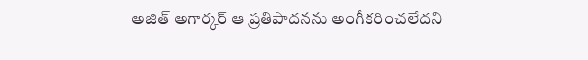అజిత్ అగార్కర్ ఆ ప్రతిపాదనను అంగీకరించలేదని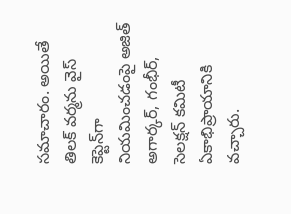సమాచారం. అయితే తిలక్ వర్మను వైస్ కెప్టెన్‌గా నియమించడంపై అజిత్ అగార్కర్, గంభీర్, సెలక్షన్ కమిటీ ఏకాభిప్రాయానికి వచ్చారు.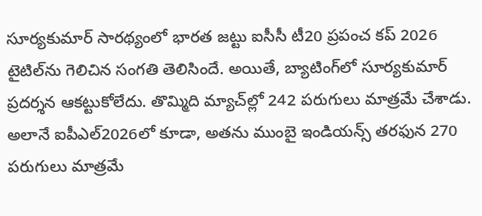సూర్యకుమార్ సారథ్యంలో భారత జట్టు ఐసీసీ టీ20 ప్రపంచ కప్ 2026 టైటిల్‌ను గెలిచిన సంగతి తెలిసిందే. అయితే, బ్యాటింగ్‌లో సూర్యకుమార్ ప్రదర్శన ఆకట్టుకోలేదు. తొమ్మిది మ్యాచ్‌ల్లో 242 పరుగులు మాత్రమే చేశాడు. అలానే ఐపీఎల్2026లో కూడా, అతను ముంబై ఇండియన్స్ తరఫున 270 పరుగులు మాత్రమే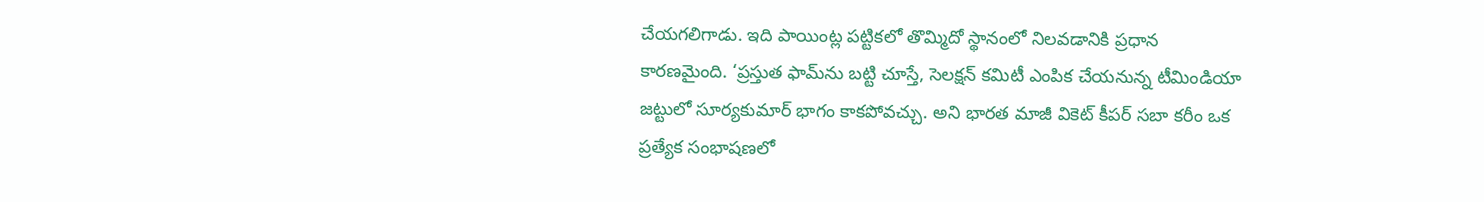చేయగలిగాడు. ఇది పాయింట్ల పట్టికలో తొమ్మిదో స్థానంలో నిలవడానికి ప్రధాన కారణమైంది. ‘ప్రస్తుత ఫామ్‌ను బట్టి చూస్తే, సెలక్షన్ కమిటీ ఎంపిక చేయనున్న టీమిండియా జట్టులో సూర్యకుమార్ భాగం కాకపోవచ్చు. అని భారత మాజీ వికెట్ కీపర్ సబా కరీం ఒక ప్రత్యేక సంభాషణలో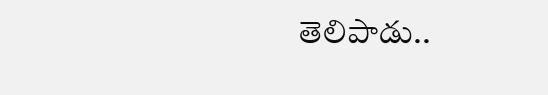తెలిపాడు..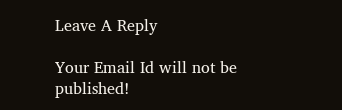Leave A Reply

Your Email Id will not be published!